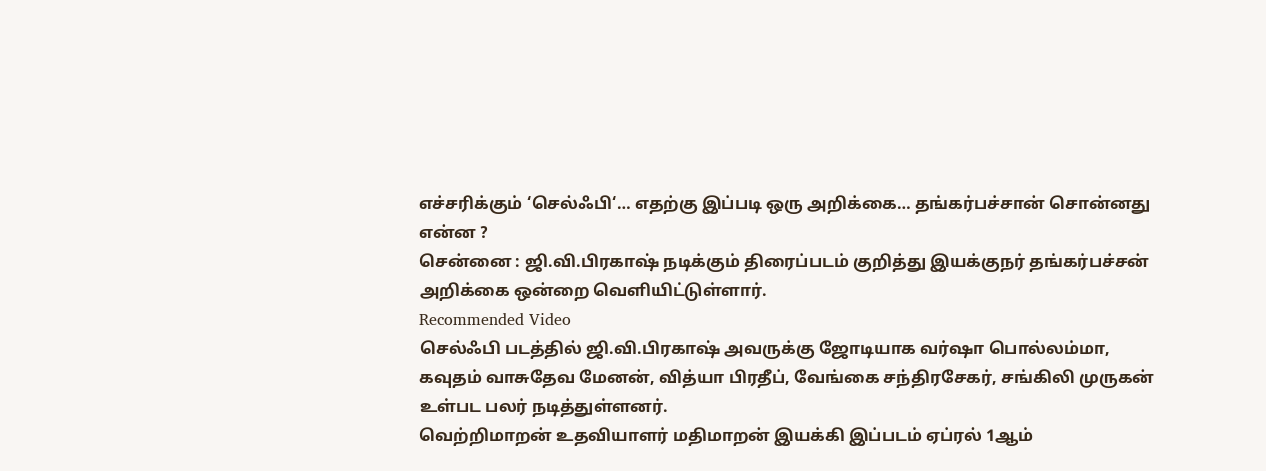எச்சரிக்கும் ‘செல்ஃபி‘… எதற்கு இப்படி ஒரு அறிக்கை… தங்கர்பச்சான் சொன்னது என்ன ?
சென்னை : ஜி.வி.பிரகாஷ் நடிக்கும் திரைப்படம் குறித்து இயக்குநர் தங்கர்பச்சன் அறிக்கை ஒன்றை வெளியிட்டுள்ளார்.
Recommended Video
செல்ஃபி படத்தில் ஜி.வி.பிரகாஷ் அவருக்கு ஜோடியாக வர்ஷா பொல்லம்மா, கவுதம் வாசுதேவ மேனன், வித்யா பிரதீப், வேங்கை சந்திரசேகர், சங்கிலி முருகன் உள்பட பலர் நடித்துள்ளனர்.
வெற்றிமாறன் உதவியாளர் மதிமாறன் இயக்கி இப்படம் ஏப்ரல் 1ஆம்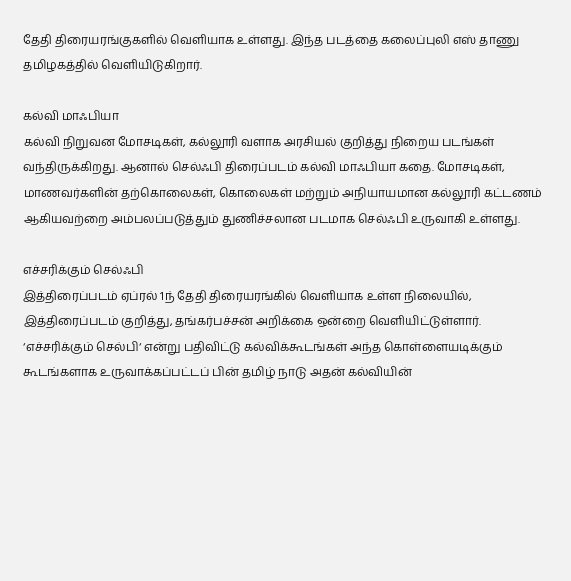தேதி திரையரங்குகளில் வெளியாக உள்ளது. இந்த படத்தை கலைப்புலி எஸ் தாணு தமிழகத்தில் வெளியிடுகிறார்.

கல்வி மாஃபியா
கல்வி நிறுவன மோசடிகள், கல்லூரி வளாக அரசியல் குறித்து நிறைய படங்கள் வந்திருக்கிறது. ஆனால் செல்ஃபி திரைப்படம் கல்வி மாஃபியா கதை. மோசடிகள், மாணவர்களின் தற்கொலைகள், கொலைகள் மற்றும் அநியாயமான கல்லூரி கட்டணம் ஆகியவற்றை அம்பலப்படுத்தும் துணிச்சலான படமாக செல்ஃபி உருவாகி உள்ளது.

எச்சரிக்கும் செல்ஃபி
இத்திரைப்படம் ஏப்ரல் 1ந் தேதி திரையரங்கில் வெளியாக உள்ள நிலையில், இத்திரைப்படம் குறித்து, தங்கர்பச்சன் அறிக்கை ஒன்றை வெளியிட்டுள்ளார். ‘எச்சரிக்கும் செல்பி‘ என்று பதிவிட்டு கல்விக்கூடங்கள் அந்த கொள்ளையடிக்கும் கூடங்களாக உருவாக்கப்பட்டப் பின் தமிழ் நாடு அதன் கல்வியின்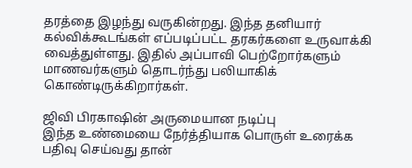தரத்தை இழந்து வருகின்றது. இந்த தனியார் கல்விக்கூடங்கள் எப்படிப்பட்ட தரகர்களை உருவாக்கி வைத்துள்ளது. இதில் அப்பாவி பெற்றோர்களும் மாணவர்களும் தொடர்ந்து பலியாகிக் கொண்டிருக்கிறார்கள்.

ஜிவி பிரகாஷின் அருமையான நடிப்பு
இந்த உண்மையை நேர்த்தியாக பொருள் உரைக்க பதிவு செய்வது தான்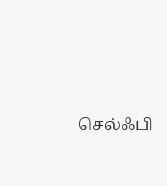செல்ஃபி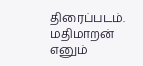திரைப்படம். மதிமாறன் எனும்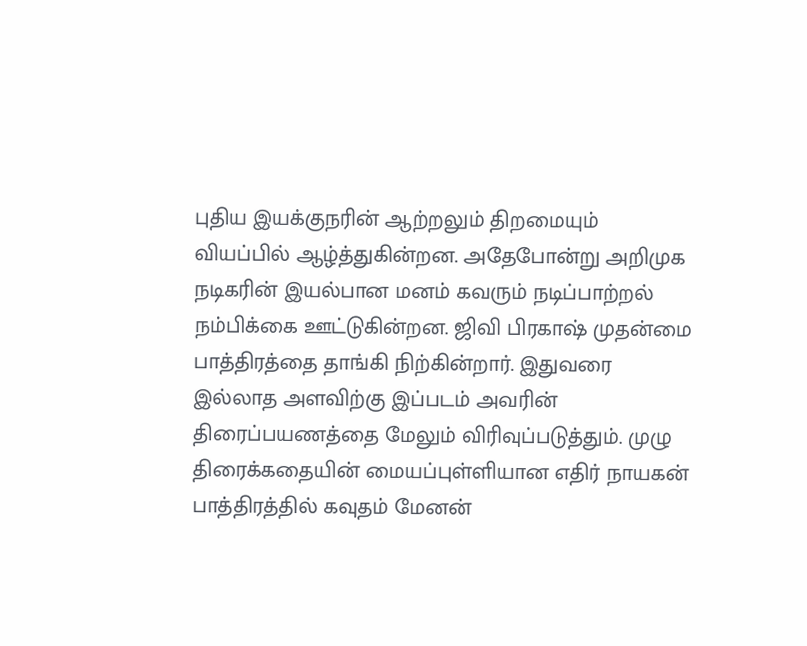புதிய இயக்குநரின் ஆற்றலும் திறமையும் வியப்பில் ஆழ்த்துகின்றன. அதேபோன்று அறிமுக நடிகரின் இயல்பான மனம் கவரும் நடிப்பாற்றல் நம்பிக்கை ஊட்டுகின்றன. ஜிவி பிரகாஷ் முதன்மை பாத்திரத்தை தாங்கி நிற்கின்றார். இதுவரை இல்லாத அளவிற்கு இப்படம் அவரின் திரைப்பயணத்தை மேலும் விரிவுப்படுத்தும். முழு திரைக்கதையின் மையப்புள்ளியான எதிர் நாயகன் பாத்திரத்தில் கவுதம் மேனன்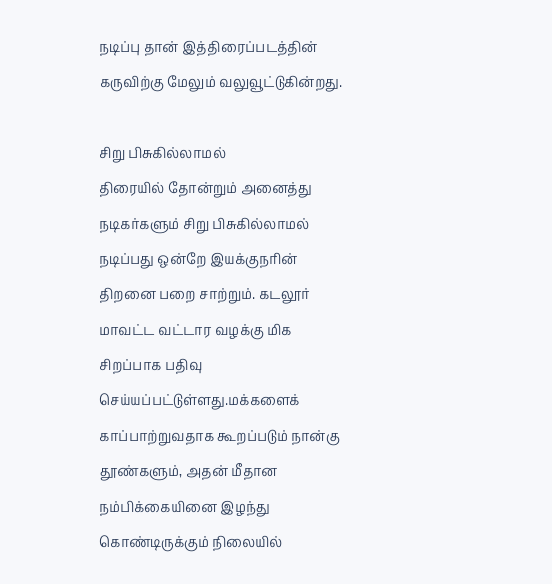நடிப்பு தான் இத்திரைப்படத்தின் கருவிற்கு மேலும் வலுவூட்டுகின்றது.

சிறு பிசுகில்லாமல்
திரையில் தோன்றும் அனைத்து நடிகர்களும் சிறு பிசுகில்லாமல் நடிப்பது ஒன்றே இயக்குநரின் திறனை பறை சாற்றும். கடலூர் மாவட்ட வட்டார வழக்கு மிக சிறப்பாக பதிவு செய்யப்பட்டுள்ளது.மக்களைக் காப்பாற்றுவதாக கூறப்படும் நான்கு தூண்களும், அதன் மீதான நம்பிக்கையினை இழந்து கொண்டிருக்கும் நிலையில்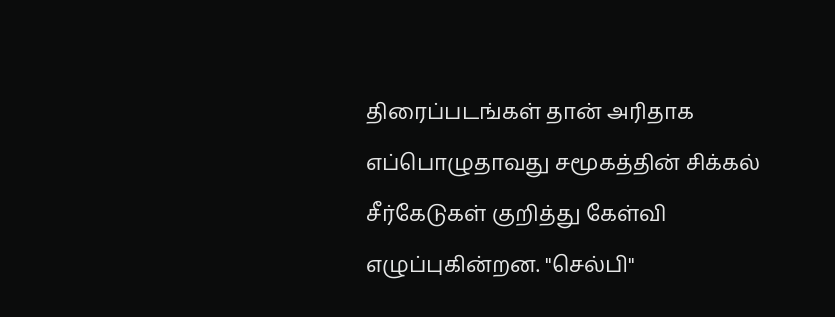திரைப்படங்கள் தான் அரிதாக எப்பொழுதாவது சமூகத்தின் சிக்கல் சீர்கேடுகள் குறித்து கேள்வி எழுப்புகின்றன. "செல்பி"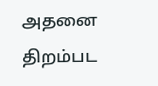அதனை திறம்பட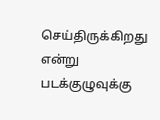செய்திருக்கிறது என்று படக்குழுவுக்கு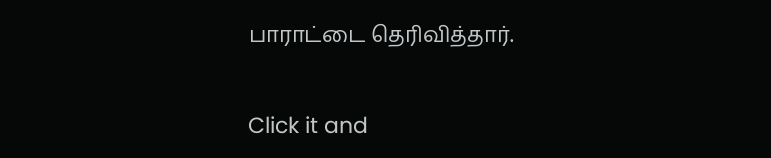பாராட்டை தெரிவித்தார்.


Click it and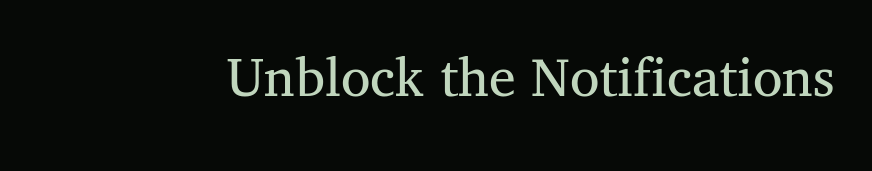Unblock the Notifications